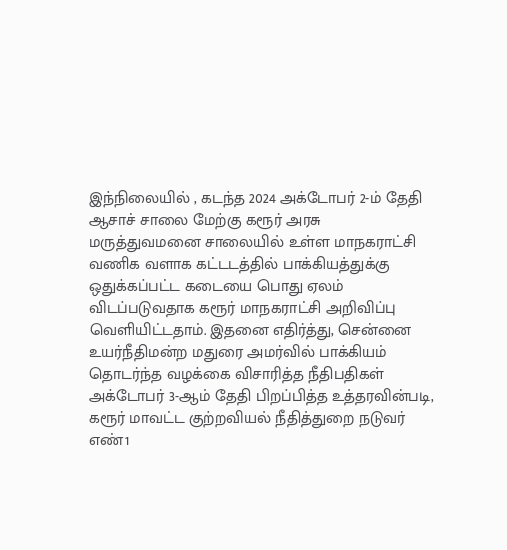இந்நிலையில் , கடந்த 2024 அக்டோபர் 2-ம் தேதி ஆசாச் சாலை மேற்கு கரூர் அரசு மருத்துவமனை சாலையில் உள்ள மாநகராட்சி வணிக வளாக கட்டடத்தில் பாக்கியத்துக்கு ஒதுக்கப்பட்ட கடையை பொது ஏலம் விடப்படுவதாக கரூர் மாநகராட்சி அறிவிப்பு வெளியிட்டதாம். இதனை எதிர்த்து, சென்னை உயர்நீதிமன்ற மதுரை அமர்வில் பாக்கியம் தொடர்ந்த வழக்கை விசாரித்த நீதிபதிகள் அக்டோபர் 3-ஆம் தேதி பிறப்பித்த உத்தரவின்படி, கரூர் மாவட்ட குற்றவியல் நீதித்துறை நடுவர் எண்1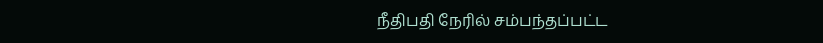நீதிபதி நேரில் சம்பந்தப்பட்ட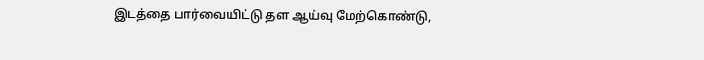இடத்தை பார்வையிட்டு தள ஆய்வு மேற்கொண்டு,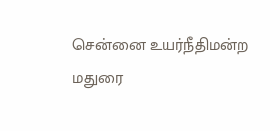சென்னை உயர்நீதிமன்ற மதுரை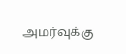அமர்வுக்கு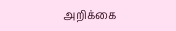அறிக்கை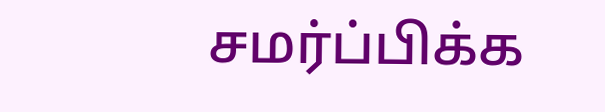சமர்ப்பிக்க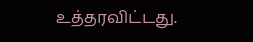உத்தரவிட்டது.